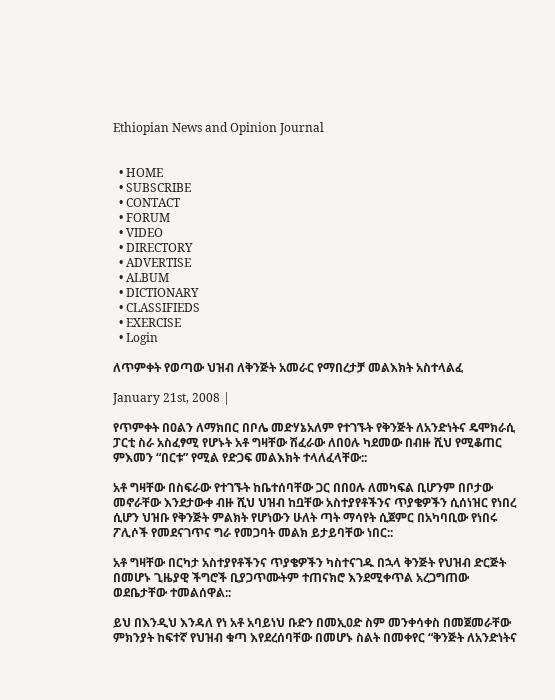Ethiopian News and Opinion Journal


  • HOME
  • SUBSCRIBE
  • CONTACT
  • FORUM
  • VIDEO
  • DIRECTORY
  • ADVERTISE
  • ALBUM
  • DICTIONARY
  • CLASSIFIEDS
  • EXERCISE
  • Login

ለጥምቀት የወጣው ህዝብ ለቅንጅት አመራር የማበረታቻ መልእክት አስተላልፈ

January 21st, 2008 |

የጥምቀት በዐልን ለማክበር በቦሌ መድሃኔአለም የተገኙት የቅንጅት ለአንድነትና ዴሞክራሲ ፓርቲ ስራ አስፈፃሚ የሆኑት አቶ ግዛቸው ሽፈራው ለበዐሉ ካደመው በብዙ ሺህ የሚቆጠር ምእመን “በርቱ” የሚል የድጋፍ መልእክት ተላለፈላቸው::

አቶ ግዛቸው በስፍራው የተገኙት ከቤተሰባቸው ጋር በበዐሉ ለመካፍል ቢሆንም በቦታው መኖራቸው እንደታውቀ ብዙ ሺህ ህዝብ ከቧቸው አስተያየቶችንና ጥያቄዎችን ሲሰነዝር የነበረ ሲሆን ህዝቡ የቅንጅት ምልክት የሆነውን ሁለት ጣት ማሳየት ሲጀምር በአካባቢው የነበሩ ፖሊሶች የመደናገጥና ግራ የመጋባት መልክ ይታይባቸው ነበር::

አቶ ግዛቸው በርካታ አስተያየቶችንና ጥያቄዎችን ካስተናገዱ በኋላ ቅንጅት የህዝብ ድርጅት በመሆኑ ጊዜያዊ ችግሮች ቢያጋጥሙትም ተጠናክሮ እንደሚቀጥል አረጋግጠው ወደቤታቸው ተመልሰዋል::

ይህ በእንዲህ እንዳለ የነ አቶ አባይነህ ቡድን በመኢዐድ ስም መንቀሳቀስ በመጀመራቸው ምክንያት ከፍተኛ የህዝብ ቁጣ እየደረሰባቸው በመሆኑ ስልት በመቀየር “ቅንጅት ለአንድነትና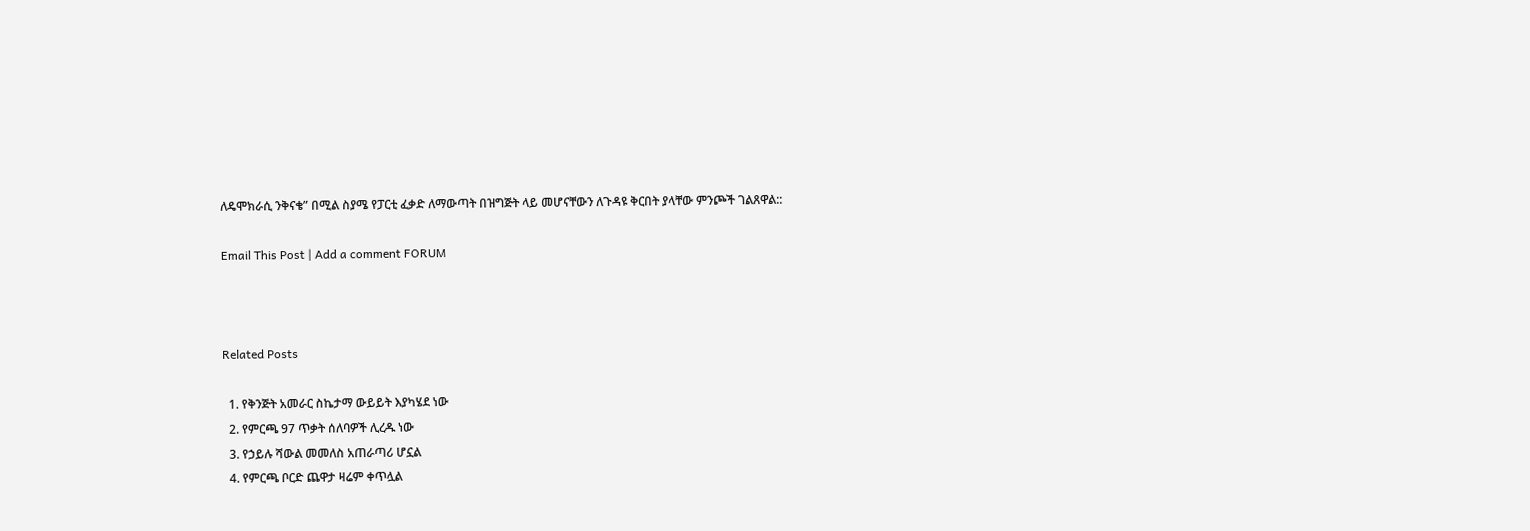ለዴሞክራሲ ንቅናቄ” በሚል ስያሜ የፓርቲ ፈቃድ ለማውጣት በዝግጅት ላይ መሆናቸውን ለጉዳዩ ቅርበት ያላቸው ምንጮች ገልጸዋል::

Email This Post | Add a comment FORUM



Related Posts

  1. የቅንጅት አመራር ስኬታማ ውይይት እያካሄደ ነው
  2. የምርጫ 97 ጥቃት ሰለባዎች ሊረዱ ነው
  3. የኃይሉ ሻውል መመለስ አጠራጣሪ ሆኗል
  4. የምርጫ ቦርድ ጨዋታ ዛሬም ቀጥሏል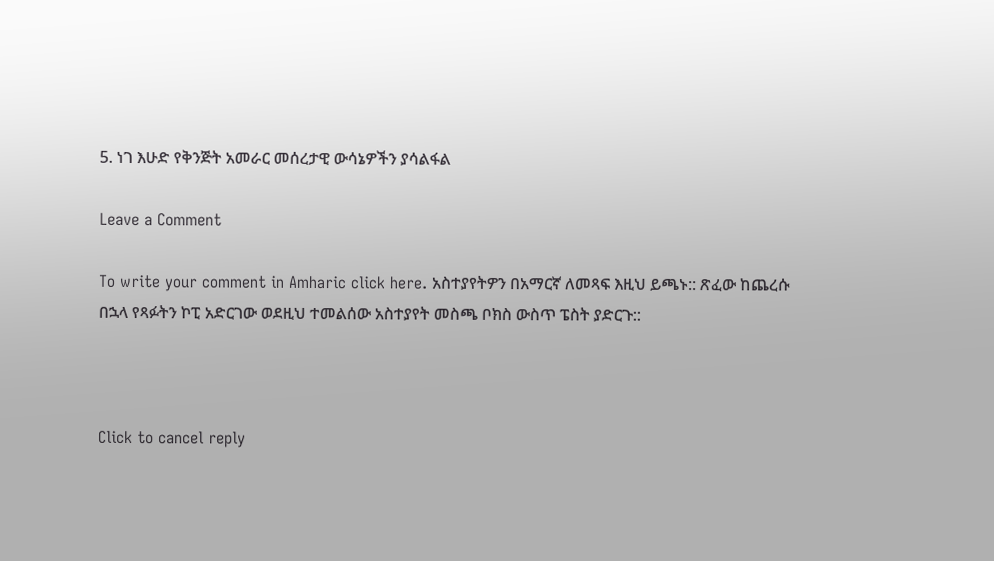5. ነገ እሁድ የቅንጅት አመራር መሰረታዊ ውሳኔዎችን ያሳልፋል

Leave a Comment

To write your comment in Amharic click here. አስተያየትዎን በአማርኛ ለመጻፍ እዚህ ይጫኑ:: ጽፈው ከጨረሱ በኋላ የጻፉትን ኮፒ አድርገው ወደዚህ ተመልሰው አስተያየት መስጫ ቦክስ ውስጥ ፔስት ያድርጉ::



Click to cancel reply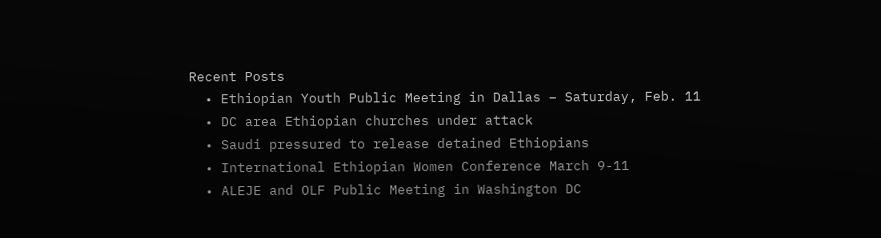Recent Posts
  • Ethiopian Youth Public Meeting in Dallas – Saturday, Feb. 11
  • DC area Ethiopian churches under attack
  • Saudi pressured to release detained Ethiopians
  • International Ethiopian Women Conference March 9-11
  • ALEJE and OLF Public Meeting in Washington DC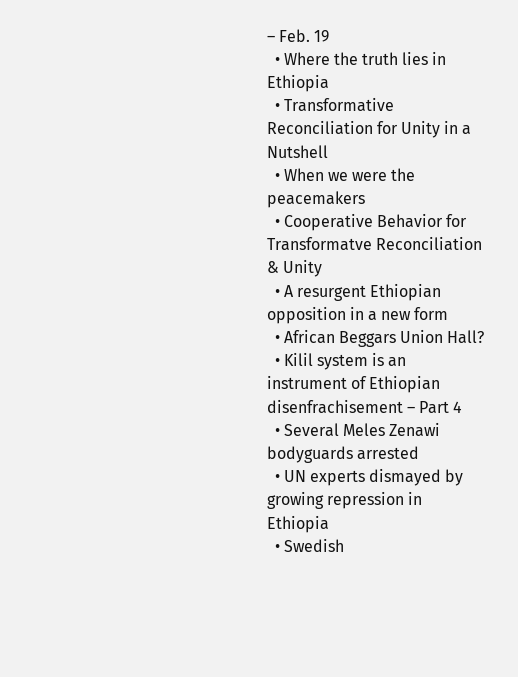– Feb. 19
  • Where the truth lies in Ethiopia
  • Transformative Reconciliation for Unity in a Nutshell
  • When we were the peacemakers
  • Cooperative Behavior for Transformatve Reconciliation & Unity
  • A resurgent Ethiopian opposition in a new form
  • African Beggars Union Hall?
  • Kilil system is an instrument of Ethiopian disenfrachisement – Part 4
  • Several Meles Zenawi bodyguards arrested
  • UN experts dismayed by growing repression in Ethiopia
  • Swedish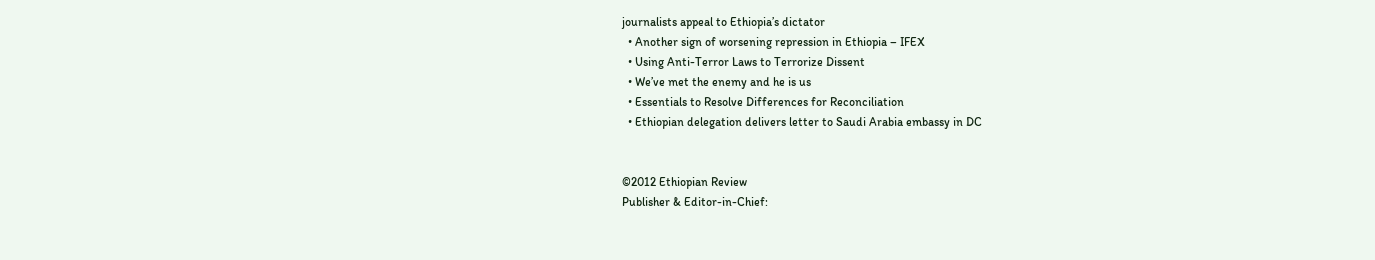journalists appeal to Ethiopia’s dictator
  • Another sign of worsening repression in Ethiopia – IFEX
  • Using Anti-Terror Laws to Terrorize Dissent
  • We’ve met the enemy and he is us
  • Essentials to Resolve Differences for Reconciliation
  • Ethiopian delegation delivers letter to Saudi Arabia embassy in DC


©2012 Ethiopian Review
Publisher & Editor-in-Chief: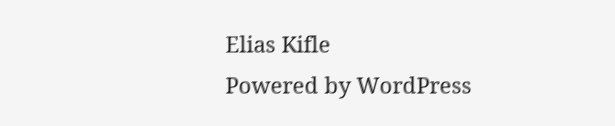Elias Kifle
Powered by WordPress